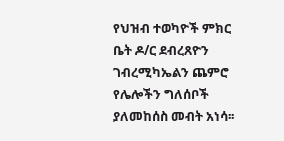የህዝብ ተወካዮች ምክር ቤት ዶ/ር ደብረጸዮን ገብረሚካኤልን ጨምሮ የሌሎችን ግለሰቦች ያለመከሰስ መብት አነሳ፡፡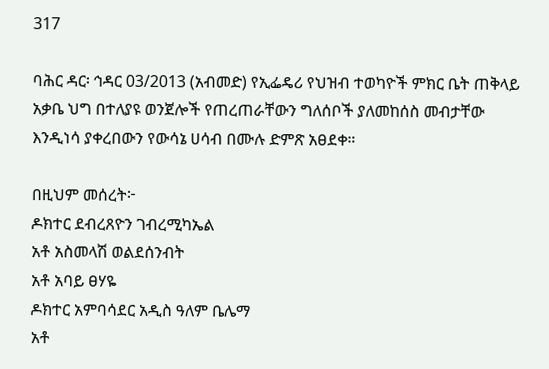317

ባሕር ዳር፡ ኅዳር 03/2013 (አብመድ) የኢፌዴሪ የህዝብ ተወካዮች ምክር ቤት ጠቅላይ አቃቤ ህግ በተለያዩ ወንጀሎች የጠረጠራቸውን ግለሰቦች ያለመከሰስ መብታቸው እንዲነሳ ያቀረበውን የውሳኔ ሀሳብ በሙሉ ድምጽ አፀደቀ።

በዚህም መሰረት፦
ዶክተር ደብረጸዮን ገብረሚካኤል
አቶ አስመላሽ ወልደሰንብት
አቶ አባይ ፀሃዬ
ዶክተር አምባሳደር አዲስ ዓለም ቤሌማ
አቶ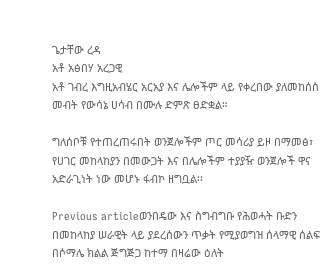ጌታቸው ረዳ
አቶ አፅበሃ አረጋዊ
አቶ ገብረ እግዚአብሄር አርአያ እና ሌሎችም ላይ የቀረበው ያለመከሰስ መብት የውሳኔ ሀሳብ በሙሉ ድምጽ ፀድቋል።

ግለሰቦቹ የተጠረጠሩበት ወንጀሎችም ጦር መሳሪያ ይዞ በማመፅ፣ የሀገር መከላከያን በመውጋት እና በሌሎችም ተያያዥ ወንጀሎች ዋና አድራጊነት ነው መሆኑ ፋብኮ ዘግቧል፡፡

Previous articleወንበዴው እና ስግብግቡ የሕወሓት ቡድን በመከላከያ ሠራዊት ላይ ያደረሰውን ጥቃት የሚያወግዝ ሰላማዊ ሰልፍ በሶማሌ ክልል ጅግጅጋ ከተማ በዛሬው ዕለት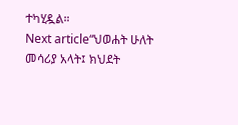ተካሂዷል።
Next article“ህወሐት ሁለት መሳሪያ አላት፤ ክህደት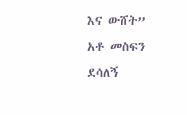እና ውሸት” አቶ መስፍን ደሳለኝ